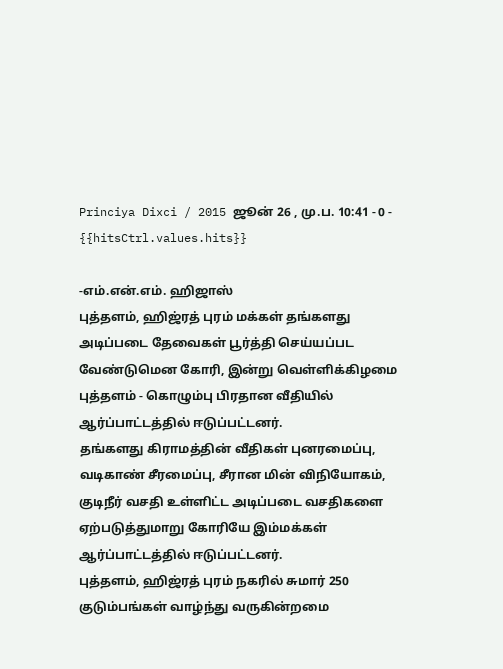Princiya Dixci / 2015 ஜூன் 26 , மு.ப. 10:41 - 0 - {{hitsCtrl.values.hits}}

-எம்.என்.எம். ஹிஜாஸ்
புத்தளம், ஹிஜ்ரத் புரம் மக்கள் தங்களது அடிப்படை தேவைகள் பூர்த்தி செய்யப்பட வேண்டுமென கோரி, இன்று வெள்ளிக்கிழமை புத்தளம் - கொழும்பு பிரதான வீதியில் ஆர்ப்பாட்டத்தில் ஈடுப்பட்டனர்.
தங்களது கிராமத்தின் வீதிகள் புனரமைப்பு, வடிகாண் சீரமைப்பு, சீரான மின் விநியோகம், குடிநீர் வசதி உள்ளிட்ட அடிப்படை வசதிகளை ஏற்படுத்துமாறு கோரியே இம்மக்கள் ஆர்ப்பாட்டத்தில் ஈடுப்பட்டனர்.
புத்தளம், ஹிஜ்ரத் புரம் நகரில் சுமார் 250 குடும்பங்கள் வாழ்ந்து வருகின்றமை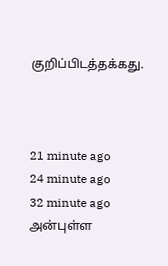குறிப்பிடத்தக்கது.



21 minute ago
24 minute ago
32 minute ago
அன்புள்ள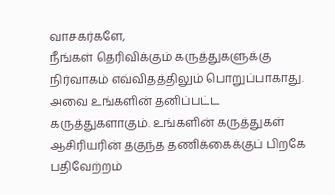வாசகர்களே,
நீங்கள் தெரிவிக்கும் கருத்துகளுக்கு நிர்வாகம் எவ்விதத்திலும் பொறுப்பாகாது. அவை உங்களின் தனிப்பட்ட கருத்துகளாகும். உங்களின் கருத்துகள் ஆசிரியரின் தகுந்த தணிக்கைக்குப் பிறகே பதிவேற்றம்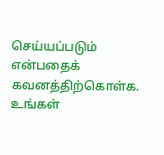செய்யப்படும் என்பதைக் கவனத்திற்கொள்க. உங்கள்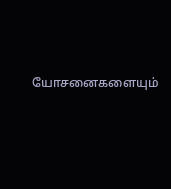யோசனைகளையும்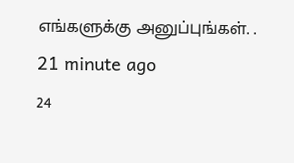எங்களுக்கு அனுப்புங்கள். .
21 minute ago
24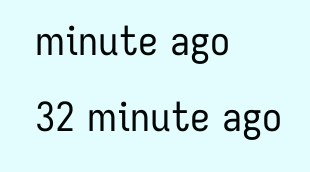minute ago
32 minute ago